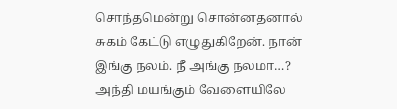சொந்தமென்று சொன்னதனால் சுகம் கேட்டு எழுதுகிறேன். நான் இங்கு நலம். நீ அங்கு நலமா…? அந்தி மயங்கும் வேளையிலே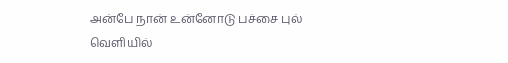அன்பே நான் உன்னோடு பச்சை புல் வெளியில்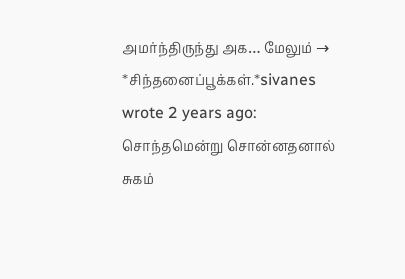அமர்ந்திருந்து அக… மேலும் →
*சிந்தனைப்பூக்கள்.*sivanes wrote 2 years ago: சொந்தமென்று சொன்னதனால் சுகம்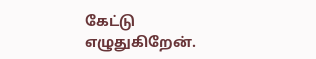கேட்டு எழுதுகிறேன்.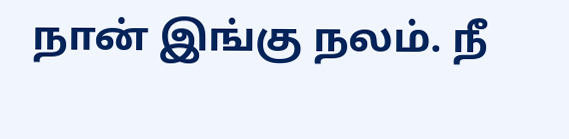நான் இங்கு நலம். நீ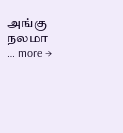அங்கு நலமா … more →